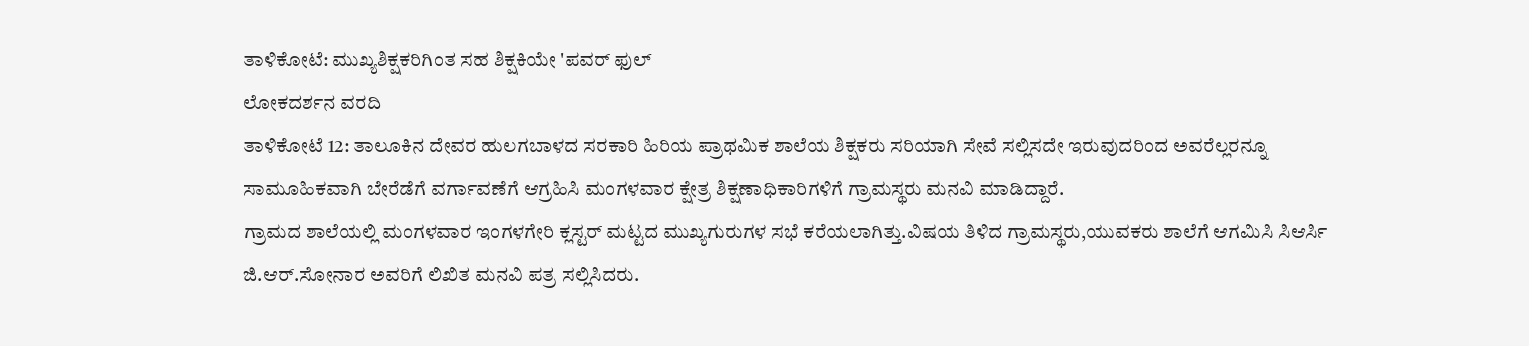ತಾಳಿಕೋಟೆ: ಮುಖ್ಯಶಿಕ್ಷಕರಿಗಿಂತ ಸಹ ಶಿಕ್ಷಕಿಯೇ 'ಪವರ್ ಫುಲ್
ಲೋಕದರ್ಶನ ವರದಿ
ತಾಳಿಕೋಟೆ 12: ತಾಲೂಕಿನ ದೇವರ ಹುಲಗಬಾಳದ ಸರಕಾರಿ ಹಿರಿಯ ಪ್ರಾಥಮಿಕ ಶಾಲೆಯ ಶಿಕ್ಷಕರು ಸರಿಯಾಗಿ ಸೇವೆ ಸಲ್ಲಿಸದೇ ಇರುವುದರಿಂದ ಅವರೆಲ್ಲರನ್ನೂ ಸಾಮೂಹಿಕವಾಗಿ ಬೇರೆಡೆಗೆ ವರ್ಗಾವಣೆಗೆ ಆಗ್ರಹಿಸಿ ಮಂಗಳವಾರ ಕ್ಷೇತ್ರ ಶಿಕ್ಷಣಾಧಿಕಾರಿಗಳಿಗೆ ಗ್ರಾಮಸ್ಥರು ಮನವಿ ಮಾಡಿದ್ದಾರೆ.
ಗ್ರಾಮದ ಶಾಲೆಯಲ್ಲಿ ಮಂಗಳವಾರ ಇಂಗಳಗೇರಿ ಕ್ಲಸ್ಟರ್ ಮಟ್ಟದ ಮುಖ್ಯಗುರುಗಳ ಸಭೆ ಕರೆಯಲಾಗಿತ್ತು.ವಿಷಯ ತಿಳಿದ ಗ್ರಾಮಸ್ಥರು,ಯುವಕರು ಶಾಲೆಗೆ ಆಗಮಿಸಿ ಸಿಆರ್ಸಿ ಜಿ.ಆರ್.ಸೋನಾರ ಅವರಿಗೆ ಲಿಖಿತ ಮನವಿ ಪತ್ರ ಸಲ್ಲಿಸಿದರು.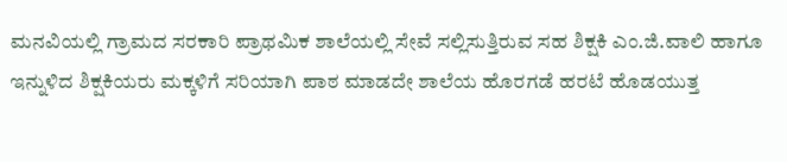ಮನವಿಯಲ್ಲಿ ಗ್ರಾಮದ ಸರಕಾರಿ ಪ್ರಾಥಮಿಕ ಶಾಲೆಯಲ್ಲಿ ಸೇವೆ ಸಲ್ಲಿಸುತ್ತಿರುವ ಸಹ ಶಿಕ್ಷಕಿ ಎಂ.ಜಿ.ವಾಲಿ ಹಾಗೂ ಇನ್ನುಳಿದ ಶಿಕ್ಷಕಿಯರು ಮಕ್ಕಳಿಗೆ ಸರಿಯಾಗಿ ಪಾಠ ಮಾಡದೇ ಶಾಲೆಯ ಹೊರಗಡೆ ಹರಟೆ ಹೊಡಯುತ್ತ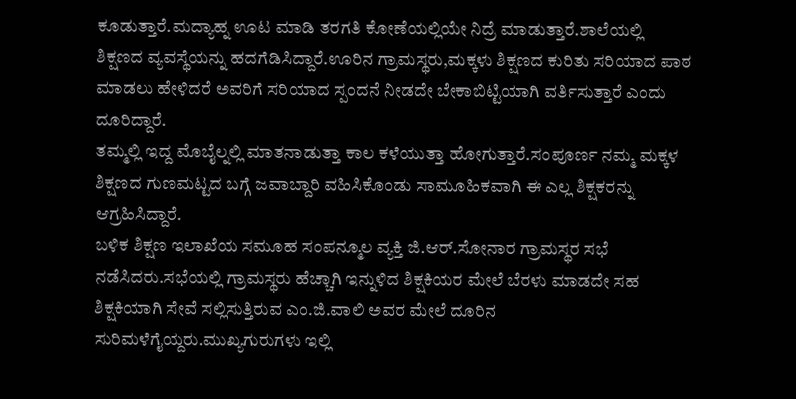ಕೂಡುತ್ತಾರೆ.ಮದ್ಯಾಹ್ನ ಊಟ ಮಾಡಿ ತರಗತಿ ಕೋಣೆಯಲ್ಲಿಯೇ ನಿದ್ರೆ ಮಾಡುತ್ತಾರೆ.ಶಾಲೆಯಲ್ಲಿ ಶಿಕ್ಷಣದ ವ್ಯವಸ್ಥೆಯನ್ನು ಹದಗೆಡಿಸಿದ್ದಾರೆ.ಊರಿನ ಗ್ರಾಮಸ್ಥರು,ಮಕ್ಕಳು ಶಿಕ್ಷಣದ ಕುರಿತು ಸರಿಯಾದ ಪಾಠ ಮಾಡಲು ಹೇಳಿದರೆ ಅವರಿಗೆ ಸರಿಯಾದ ಸ್ಪಂದನೆ ನೀಡದೇ ಬೇಕಾಬಿಟ್ಟಿಯಾಗಿ ವರ್ತಿಸುತ್ತಾರೆ ಎಂದು ದೂರಿದ್ದಾರೆ.
ತಮ್ಮಲ್ಲಿ ಇದ್ದ ಮೊಬೈಲ್ನಲ್ಲಿ ಮಾತನಾಡುತ್ತಾ ಕಾಲ ಕಳೆಯುತ್ತಾ ಹೋಗುತ್ತಾರೆ.ಸಂಪೂರ್ಣ ನಮ್ಮ ಮಕ್ಕಳ ಶಿಕ್ಷಣದ ಗುಣಮಟ್ಟದ ಬಗ್ಗೆ ಜವಾಬ್ದಾರಿ ವಹಿಸಿಕೊಂಡು ಸಾಮೂಹಿಕವಾಗಿ ಈ ಎಲ್ಲ ಶಿಕ್ಷಕರನ್ನು ಆಗ್ರಹಿಸಿದ್ದಾರೆ.
ಬಳಿಕ ಶಿಕ್ಷಣ ಇಲಾಖೆಯ ಸಮೂಹ ಸಂಪನ್ಮೂಲ ವ್ಯಕ್ತಿ ಜಿ.ಆರ್.ಸೋನಾರ ಗ್ರಾಮಸ್ಥರ ಸಭೆ ನಡೆಸಿದರು.ಸಭೆಯಲ್ಲಿ ಗ್ರಾಮಸ್ಥರು ಹೆಚ್ಚಾಗಿ ಇನ್ನುಳಿದ ಶಿಕ್ಷಕಿಯರ ಮೇಲೆ ಬೆರಳು ಮಾಡದೇ ಸಹ ಶಿಕ್ಷಕಿಯಾಗಿ ಸೇವೆ ಸಲ್ಲಿಸುತ್ತಿರುವ ಎಂ.ಜಿ.ವಾಲಿ ಅವರ ಮೇಲೆ ದೂರಿನ ಸುರಿಮಳೆಗೈಯ್ದರು.ಮುಖ್ಯಗುರುಗಳು ಇಲ್ಲಿ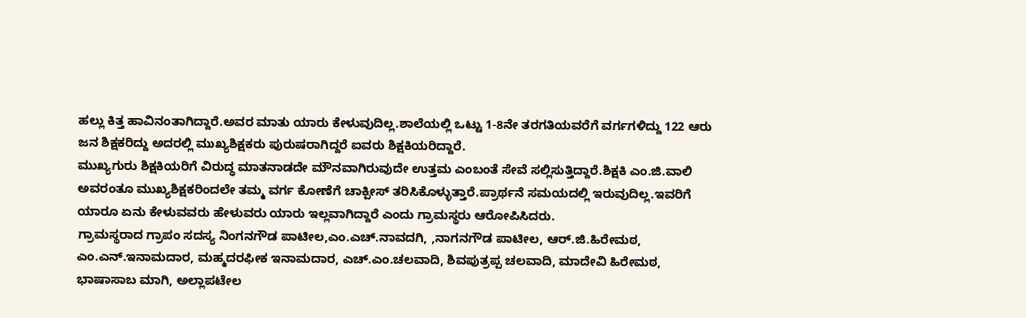ಹಲ್ಲು ಕಿತ್ತ ಹಾವಿನಂತಾಗಿದ್ದಾರೆ.ಅವರ ಮಾತು ಯಾರು ಕೇಳುವುದಿಲ್ಲ.ಶಾಲೆಯಲ್ಲಿ ಒಟ್ಟು 1-8ನೇ ತರಗತಿಯವರೆಗೆ ವರ್ಗಗಳಿದ್ದು 122 ಆರು ಜನ ಶಿಕ್ಷಕರಿದ್ದು ಅದರಲ್ಲಿ ಮುಖ್ಯಶಿಕ್ಷಕರು ಪುರುಷರಾಗಿದ್ದರೆ ಐವರು ಶಿಕ್ಷಕಿಯರಿದ್ದಾರೆ.
ಮುಖ್ಯಗುರು ಶಿಕ್ಷಕಿಯರಿಗೆ ವಿರುದ್ಧ ಮಾತನಾಡದೇ ಮೌನವಾಗಿರುವುದೇ ಉತ್ತಮ ಎಂಬಂತೆ ಸೇವೆ ಸಲ್ಲಿಸುತ್ತಿದ್ದಾರೆ.ಶಿಕ್ಷಕಿ ಎಂ.ಜಿ.ವಾಲಿ ಅವರಂತೂ ಮುಖ್ಯಶಿಕ್ಷಕರಿಂದಲೇ ತಮ್ಮ ವರ್ಗ ಕೋಣೆಗೆ ಚಾಕ್ಪೀಸ್ ತರಿಸಿಕೊಳ್ಳುತ್ತಾರೆ.ಪ್ರಾರ್ಥನೆ ಸಮಯದಲ್ಲಿ ಇರುವುದಿಲ್ಲ.ಇವರಿಗೆ ಯಾರೂ ಏನು ಕೇಳುವವರು ಹೇಳುವರು ಯಾರು ಇಲ್ಲವಾಗಿದ್ದಾರೆ ಎಂದು ಗ್ರಾಮಸ್ಥರು ಆರೋಪಿಸಿದರು.
ಗ್ರಾಮಸ್ಥರಾದ ಗ್ರಾಪಂ ಸದಸ್ಯ ನಿಂಗನಗೌಡ ಪಾಟೀಲ,ಎಂ.ಎಚ್.ನಾವದಗಿ, ,ನಾಗನಗೌಡ ಪಾಟೀಲ, ಆರ್.ಜಿ.ಹಿರೇಮಠ, ಎಂ.ಎನ್.ಇನಾಮದಾರ, ಮಹ್ಮದರಫೀಕ ಇನಾಮದಾರ, ಎಚ್.ಎಂ.ಚಲವಾದಿ, ಶಿವಪುತ್ರಪ್ಪ ಚಲವಾದಿ, ಮಾದೇವಿ ಹಿರೇಮಠ, ಭಾಷಾಸಾಬ ಮಾಗಿ, ಅಲ್ಲಾಪಟೇಲ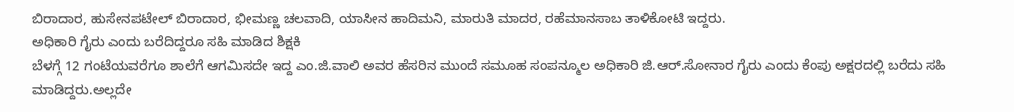ಬಿರಾದಾರ, ಹುಸೇನಪಟೇಲ್ ಬಿರಾದಾರ, ಭೀಮಣ್ಣ ಚಲವಾದಿ, ಯಾಸೀನ ಹಾದಿಮನಿ, ಮಾರುತಿ ಮಾದರ, ರಹೆಮಾನಸಾಬ ತಾಳಿಕೋಟಿ ಇದ್ದರು.
ಅಧಿಕಾರಿ ಗೈರು ಎಂದು ಬರೆದಿದ್ದರೂ ಸಹಿ ಮಾಡಿದ ಶಿಕ್ಷಕಿ
ಬೆಳಗ್ಗೆ 12 ಗಂಟೆಯವರೆಗೂ ಶಾಲೆಗೆ ಆಗಮಿಸದೇ ಇದ್ದ ಎಂ.ಜಿ.ವಾಲಿ ಅವರ ಹೆಸರಿನ ಮುಂದೆ ಸಮೂಹ ಸಂಪನ್ಮೂಲ ಅಧಿಕಾರಿ ಜಿ.ಆರ್.ಸೋನಾರ ಗೈರು ಎಂದು ಕೆಂಪು ಅಕ್ಷರದಲ್ಲಿ ಬರೆದು ಸಹಿ ಮಾಡಿದ್ದರು.ಅಲ್ಲದೇ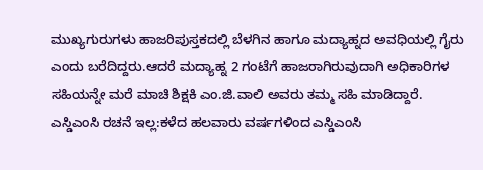ಮುಖ್ಯಗುರುಗಳು ಹಾಜರಿಪುಸ್ತಕದಲ್ಲಿ ಬೆಳಗಿನ ಹಾಗೂ ಮದ್ಯಾಹ್ನದ ಅವಧಿಯಲ್ಲಿ ಗೈರು ಎಂದು ಬರೆದಿದ್ದರು.ಆದರೆ ಮದ್ಯಾಹ್ನ 2 ಗಂಟೆಗೆ ಹಾಜರಾಗಿರುವುದಾಗಿ ಅಧಿಕಾರಿಗಳ ಸಹಿಯನ್ನೇ ಮರೆ ಮಾಚಿ ಶಿಕ್ಷಕಿ ಎಂ.ಜಿ.ವಾಲಿ ಅವರು ತಮ್ಮ ಸಹಿ ಮಾಡಿದ್ದಾರೆ.
ಎಸ್ಡಿಎಂಸಿ ರಚನೆ ಇಲ್ಲ:ಕಳೆದ ಹಲವಾರು ವರ್ಷಗಳಿಂದ ಎಸ್ಡಿಎಂಸಿ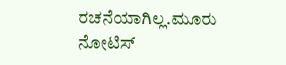ರಚನೆಯಾಗಿಲ್ಲ.ಮೂರು ನೋಟಿಸ್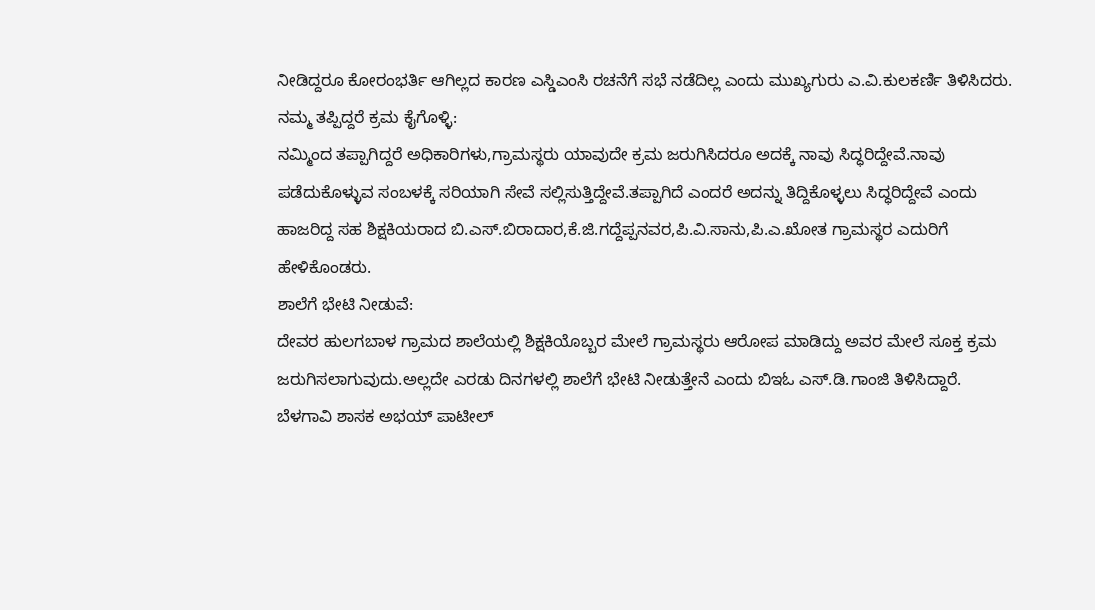ನೀಡಿದ್ದರೂ ಕೋರಂಭರ್ತಿ ಆಗಿಲ್ಲದ ಕಾರಣ ಎಸ್ಡಿಎಂಸಿ ರಚನೆಗೆ ಸಭೆ ನಡೆದಿಲ್ಲ ಎಂದು ಮುಖ್ಯಗುರು ಎ.ವಿ.ಕುಲಕರ್ಣಿ ತಿಳಿಸಿದರು.
ನಮ್ಮ ತಪ್ಪಿದ್ದರೆ ಕ್ರಮ ಕೈಗೊಳ್ಳಿ:
ನಮ್ಮಿಂದ ತಪ್ಪಾಗಿದ್ದರೆ ಅಧಿಕಾರಿಗಳು,ಗ್ರಾಮಸ್ಥರು ಯಾವುದೇ ಕ್ರಮ ಜರುಗಿಸಿದರೂ ಅದಕ್ಕೆ ನಾವು ಸಿದ್ಧರಿದ್ದೇವೆ.ನಾವು ಪಡೆದುಕೊಳ್ಳುವ ಸಂಬಳಕ್ಕೆ ಸರಿಯಾಗಿ ಸೇವೆ ಸಲ್ಲಿಸುತ್ತಿದ್ದೇವೆ.ತಪ್ಪಾಗಿದೆ ಎಂದರೆ ಅದನ್ನು ತಿದ್ದಿಕೊಳ್ಳಲು ಸಿದ್ಧರಿದ್ದೇವೆ ಎಂದು ಹಾಜರಿದ್ದ ಸಹ ಶಿಕ್ಷಕಿಯರಾದ ಬಿ.ಎಸ್.ಬಿರಾದಾರ,ಕೆ.ಜಿ.ಗದ್ದೆಪ್ಪನವರ,ಪಿ.ವಿ.ಸಾನು,ಪಿ.ಎ.ಖೋತ ಗ್ರಾಮಸ್ಥರ ಎದುರಿಗೆ ಹೇಳಿಕೊಂಡರು.
ಶಾಲೆಗೆ ಭೇಟಿ ನೀಡುವೆ:
ದೇವರ ಹುಲಗಬಾಳ ಗ್ರಾಮದ ಶಾಲೆಯಲ್ಲಿ ಶಿಕ್ಷಕಿಯೊಬ್ಬರ ಮೇಲೆ ಗ್ರಾಮಸ್ಥರು ಆರೋಪ ಮಾಡಿದ್ದು ಅವರ ಮೇಲೆ ಸೂಕ್ತ ಕ್ರಮ ಜರುಗಿಸಲಾಗುವುದು.ಅಲ್ಲದೇ ಎರಡು ದಿನಗಳಲ್ಲಿ ಶಾಲೆಗೆ ಭೇಟಿ ನೀಡುತ್ತೇನೆ ಎಂದು ಬಿಇಓ ಎಸ್.ಡಿ.ಗಾಂಜಿ ತಿಳಿಸಿದ್ದಾರೆ.
ಬೆಳಗಾವಿ ಶಾಸಕ ಅಭಯ್ ಪಾಟೀಲ್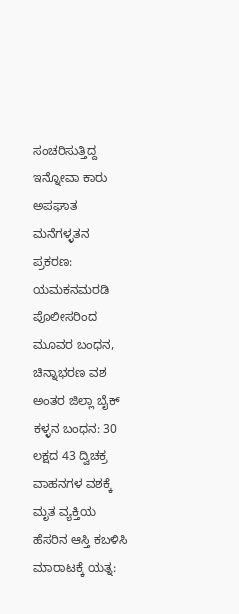ಸಂಚರಿಸುತ್ತಿದ್ದ ಇನ್ನೋವಾ ಕಾರು ಅಪಘಾತ
ಮನೆಗಳ್ಳತನ ಪ್ರಕರಣ: ಯಮಕನಮರಡಿ ಪೊಲೀಸರಿಂದ ಮೂವರ ಬಂಧನ, ಚಿನ್ನಾಭರಣ ವಶ
ಅಂತರ ಜಿಲ್ಲಾ ಬೈಕ್ ಕಳ್ಳನ ಬಂಧನ: 30 ಲಕ್ಷದ 43 ದ್ವಿಚಕ್ರ ವಾಹನಗಳ ವಶಕ್ಕೆ
ಮೃತ ವ್ಯಕ್ತಿಯ ಹೆಸರಿನ ಆಸ್ತಿ ಕಬಳಿಸಿ ಮಾರಾಟಕ್ಕೆ ಯತ್ನ: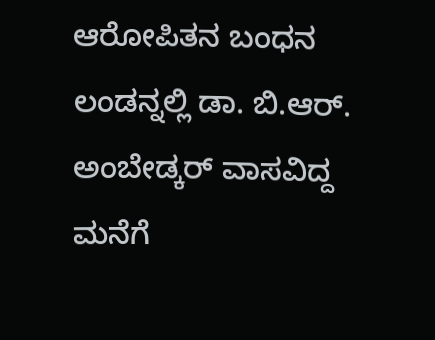ಆರೋಪಿತನ ಬಂಧನ
ಲಂಡನ್ನಲ್ಲಿ ಡಾ. ಬಿ.ಆರ್. ಅಂಬೇಡ್ಕರ್ ವಾಸವಿದ್ದ ಮನೆಗೆ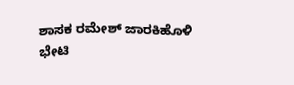ಶಾಸಕ ರಮೇಶ್ ಜಾರಕಿಹೊಳಿ ಭೇಟಿ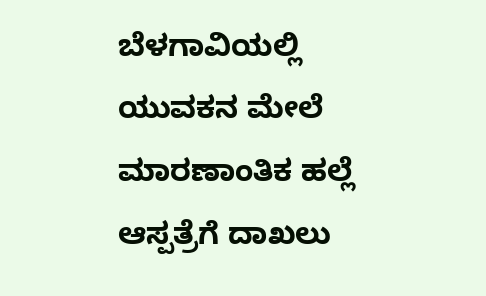ಬೆಳಗಾವಿಯಲ್ಲಿ ಯುವಕನ ಮೇಲೆ ಮಾರಣಾಂತಿಕ ಹಲ್ಲೆ ಆಸ್ಪತ್ರೆಗೆ ದಾಖಲು